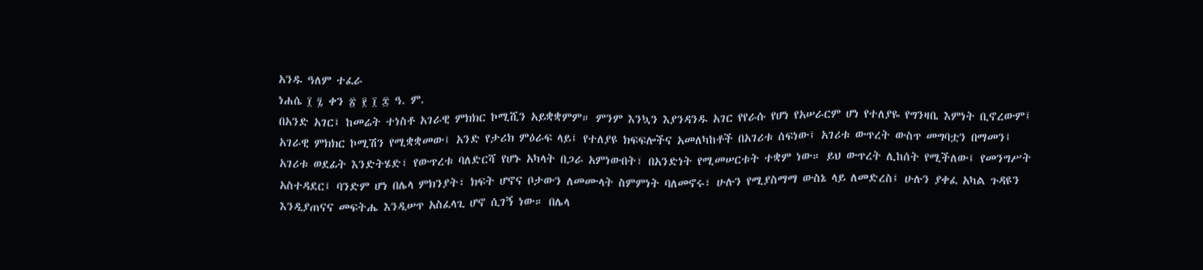አንዱ ዓለም ተፈራ
ነሐሴ ፲ ፯ ቀን ፳ ፻ ፲ ፰ ዓ. ም.
በአንድ አገር፤ ከመሬት ተነስቶ አገራዊ ምክክር ኮሚሺን አይቋቋምም። ምንም እንኳን እያንዳንዱ አገር የየራሱ የሆነ የአሠራርም ሆነ የተለያዬ የግንዛቤ እምነት ቢኖረውም፤ አገራዊ ምክክር ኮሚሽን የሚቋቋመው፤ አንድ የታሪክ ምዕራፍ ላይ፤ የተለያዩ ክፍፍሎችና አመለካከቶች በአገሪቱ ሰፍነው፤ አገሪቱ ውጥረት ውስጥ መግባቷን በማመን፤ አገሪቱ ወደፊት እንድትሄድ፣ የውጥረቱ ባለድርሻ የሆኑ አካላት በጋራ አምነውበት፣ በአንድነት የሚመሠርቱት ተቋም ነው። ይህ ውጥረት ሊከሰት የሚችለው፤ የመንግሥት አስተዳደር፤ ባንድም ሆነ በሌላ ምክንያት፣ ክፍት ሆኖና ቦታውን ለመሙላት ስምምነት ባለመኖሩ፣ ሁሉን የሚያስማማ ውስኔ ላይ ለመድረስ፤ ሁሉን ያቀፈ አካል ጉዳዩን እንዲያጠናና መፍትሔ እንዲሠጥ አስፈላጊ ሆኖ ሲገኝ ነው። በሌላ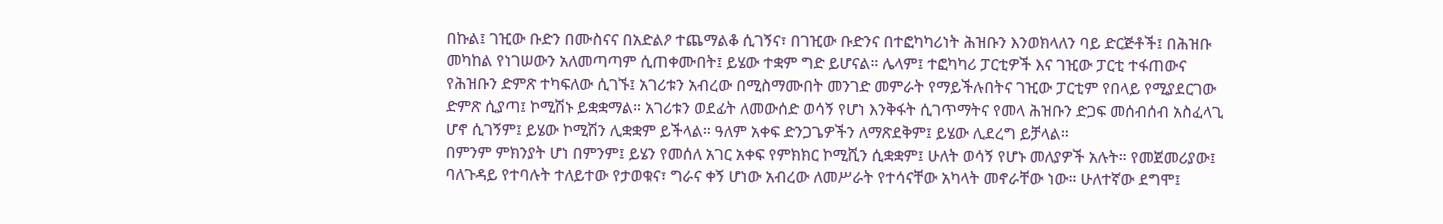በኩል፤ ገዢው ቡድን በሙስናና በአድልዖ ተጨማልቆ ሲገኝና፣ በገዢው ቡድንና በተፎካካሪነት ሕዝቡን እንወክላለን ባይ ድርጅቶች፤ በሕዝቡ መካከል የነገሠውን አለመጣጣም ሲጠቀሙበት፤ ይሄው ተቋም ግድ ይሆናል። ሌላም፤ ተፎካካሪ ፓርቲዎች እና ገዢው ፓርቲ ተፋጠውና የሕዝቡን ድምጽ ተካፍለው ሲገኙ፤ አገሪቱን አብረው በሚስማሙበት መንገድ መምራት የማይችሉበትና ገዢው ፓርቲም የበላይ የሚያደርገው ድምጽ ሲያጣ፤ ኮሚሽኑ ይቋቋማል። አገሪቱን ወደፊት ለመውሰድ ወሳኝ የሆነ እንቅፋት ሲገጥማትና የመላ ሕዝቡን ድጋፍ መሰብሰብ አስፈላጊ ሆኖ ሲገኝም፤ ይሄው ኮሚሽን ሊቋቋም ይችላል። ዓለም አቀፍ ድንጋጌዎችን ለማጽደቅም፤ ይሄው ሊደረግ ይቻላል።
በምንም ምክንያት ሆነ በምንም፤ ይሄን የመሰለ አገር አቀፍ የምክክር ኮሚሺን ሲቋቋም፤ ሁለት ወሳኝ የሆኑ መለያዎች አሉት። የመጀመሪያው፤ ባለጉዳይ የተባሉት ተለይተው የታወቁና፣ ግራና ቀኝ ሆነው አብረው ለመሥራት የተሳናቸው አካላት መኖራቸው ነው። ሁለተኛው ደግሞ፤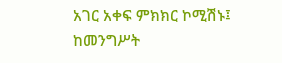አገር አቀፍ ምክክር ኮሚሽኑ፤ ከመንግሥት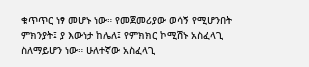ቁጥጥር ነፃ መሆኑ ነው። የመጀመሪያው ወሳኝ የሚሆንበት ምክንያት፤ ያ እውነታ ከሌለ፤ የምክክር ኮሚሽኑ አስፈላጊ ስለማይሆን ነው። ሁለተኛው አስፈላጊ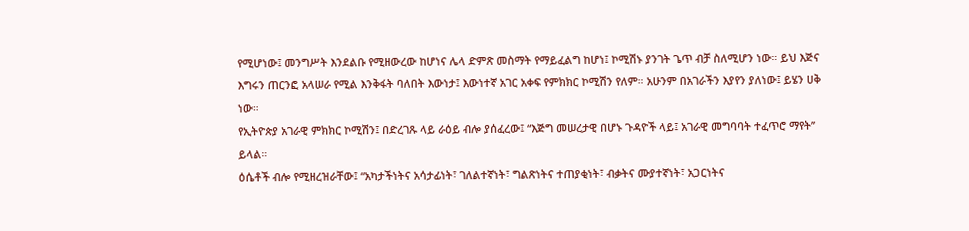የሚሆነው፤ መንግሥት እንደልቡ የሚዘውረው ከሆነና ሌላ ድምጽ መስማት የማይፈልግ ከሆነ፤ ኮሚሽኑ ያንገት ጌጥ ብቻ ስለሚሆን ነው። ይህ እጅና እግሩን ጠርንፎ አላሠራ የሚል እንቅፋት ባለበት እውነታ፤ እውነተኛ አገር አቀፍ የምክክር ኮሚሽን የለም። አሁንም በአገራችን እያየን ያለነው፤ ይሄን ሀቅ ነው።
የኢትዮጵያ አገራዊ ምክክር ኮሚሽን፤ በድረገጹ ላይ ራዕይ ብሎ ያሰፈረው፤ “እጅግ መሠረታዊ በሆኑ ጉዳዮች ላይ፤ አገራዊ መግባባት ተፈጥሮ ማየት’’ ይላል።
ዕሴቶች ብሎ የሚዘረዝራቸው፤ “አካታችነትና አሳታፊነት፣ ገለልተኛነት፣ ግልጽነትና ተጠያቂነት፣ ብቃትና ሙያተኛነት፣ አጋርነትና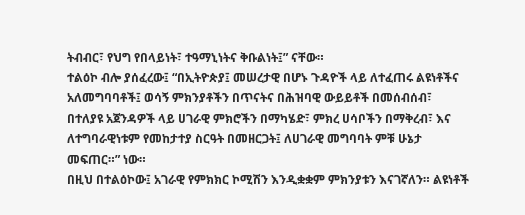ትብብር፣ የህግ የበላይነት፣ ተዓማኒነትና ቅቡልነት፤” ናቸው።
ተልዕኮ ብሎ ያሰፈረው፤ “በኢትዮጵያ፤ መሠረታዊ በሆኑ ጉዳዮች ላይ ለተፈጠሩ ልዩነቶችና አለመግባባቶች፤ ወሳኝ ምክንያቶችን በጥናትና በሕዝባዊ ውይይቶች በመሰብሰብ፣ በተለያዩ አጀንዳዎች ላይ ሀገራዊ ምክሮችን በማካሄድ፣ ምክረ ሀሳቦችን በማቅረብ፣ እና ለተግባራዊነቱም የመከታተያ ስርዓት በመዘርጋት፤ ለሀገራዊ መግባባት ምቹ ሁኔታ መፍጠር።” ነው።
በዚህ በተልዕኮው፤ አገራዊ የምክክር ኮሚሽን እንዲቋቋም ምክንያቱን እናገኛለን። ልዩነቶች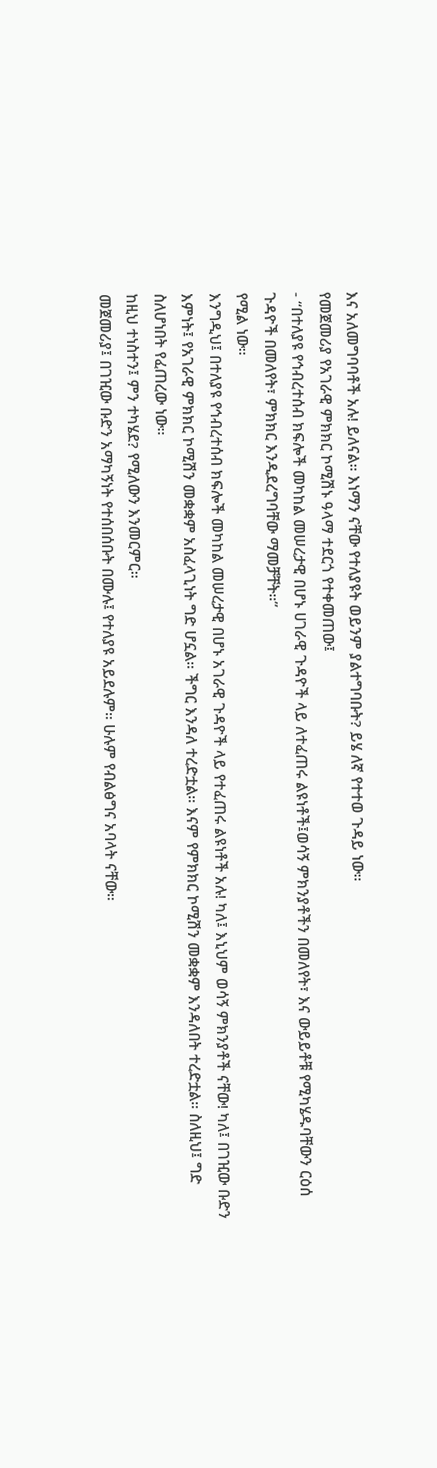እና አለመግባባቶች አሉ! ይለናል። እነማን ናቸው የተለያዩት ወይንም ያልተግባቡት? ይሄ ለኛ የተተወ ጉዳይ ነው።
የመጀመሪያ የአገራዊ ምክክር ኮሚሽኑ ዓላማ ተደርጎ የተቀመጠው፤
- “በተለያዩ የኅብረተሰብ ክፍሎች መካከል መሠረታዊ በሆኑ ሀገራዊ ጉዳዮች ላይ ለተፈጠሩ ልዩነቶች፤ወሳኝ ምክንያቶችን በመለየት፣ እና ውይይቶቹ የሚካሄዱባቸውን ርዕሰ ጉዳዮች በመለየት፣ ምክክር እንዲደረግባቸው ማመቻቸት።”
የሚል ነው።
እንግዲህ፤ በተለያዩ የኅብረተሰብ ክፍሎች መካከል መሠረታዊ በሆኑ አገራዊ ጉዳዮች ላይ የተፈጠሩ ልዩነቶች አሉ! ካለ፤ እኒህም ወሳኝ ምክንያቶች ናቸው! ካለ፤ በገዢው ቡድን እምነት፤ የአገራዊ ምክክር ኮሚሽን መቋቋም አስፈላጊነት ግድ ሆኗል። ችግር እንዳለ ተረድቷል። እናም የምክክር ኮሚሽን መቋቋም እንዳለበት ተረድቷል። ስለዚህ፤ ግድ ስለሆነበት የፈጠረው ነው።
ከዚህ ተነስተን፤ ምን ተካሄደ? የሚለውን እንመርምር።
መጀመሪያ፤ በገዢው ቡድን አማካኝነት የተሰበሰቡት በሙሉ፤ የተለያዩ አይደሉም። ሁሉም የብልፅግና አባላት ናቸው።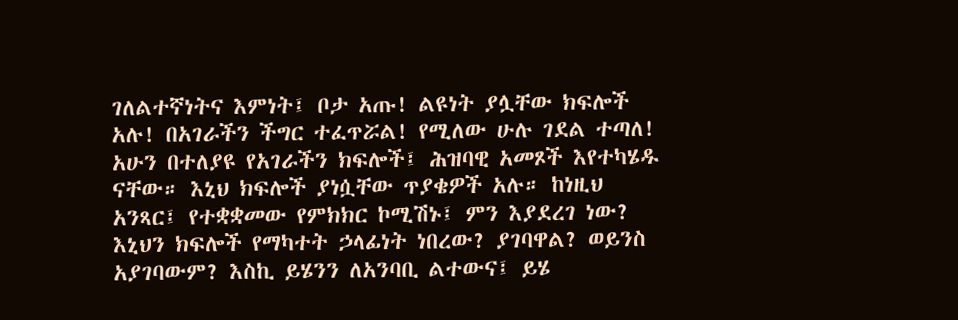ገለልተኛነትና እምነት፤ ቦታ አጡ! ልዩነት ያሏቸው ክፍሎች አሉ! በአገራችን ችግር ተፈጥሯል! የሚለው ሁሉ ገደል ተጣለ! አሁን በተለያዩ የአገራችን ክፍሎች፤ ሕዝባዊ አመጾች እየተካሄዱ ናቸው። እኒህ ክፍሎች ያነሷቸው ጥያቄዎች አሉ። ከነዚህ አንጻር፤ የተቋቋመው የምክክር ኮሚሽኑ፤ ምን እያደረገ ነው? እኒህን ክፍሎች የማካተት ኃላፊነት ነበረው? ያገባዋል? ወይንስ አያገባውም? እስኪ ይሄንን ለአንባቢ ልተውና፤ ይሄ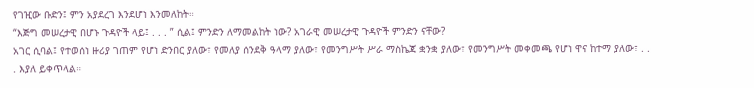የገዢው ቡድን፤ ምን አያደረገ እንደሆነ እንመለከት።
“እጅግ መሠረታዊ በሆኑ ጉዳዮች ላይ፤ . . . ” ሲል፤ ምንድን ለማመልከት ነው? አገራዊ መሠረታዊ ጉዳዮች ምንድን ናቸው?
አገር ሲባል፤ የተወሰነ ዙሪያ ገጠም የሆነ ድንበር ያለው፣ የመለያ ሰንደቅ ዓላማ ያለው፣ የመንግሥት ሥራ ማስኬጃ ቋንቋ ያለው፣ የመንግሥት መቀመጫ የሆነ ዋና ከተማ ያለው፣ . . . እያለ ይቀጥላል።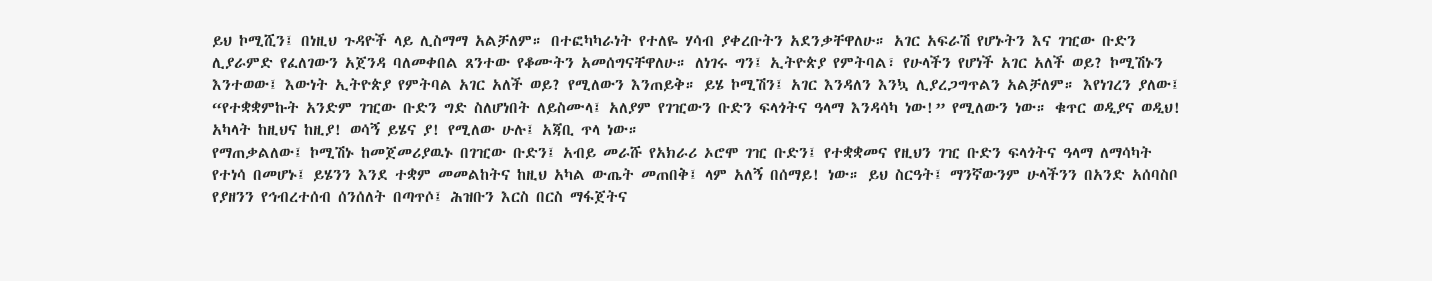ይህ ኮሚሺን፤ በነዚህ ጉዳዮች ላይ ሊስማማ አልቻለም። በተፎካካራነት የተለዬ ሃሳብ ያቀረቡትን አደንቃቸዋለሁ። አገር አፍራሽ የሆኑትን እና ገዢው ቡድን ሊያራምድ የፈለገውን አጀንዳ ባለመቀበል ጸንተው የቆሙትን አመሰግናቸዋለሁ። ለነገሩ ግን፤ ኢትዮጵያ የምትባል፣ የሁላችን የሆነች አገር አለች ወይ? ኮሚሽኑን እንተወው፤ እውነት ኢትዮጵያ የምትባል አገር አለች ወይ? የሚለውን እንጠይቅ። ይሄ ኮሚሽን፤ አገር እንዳለን እንኳ ሊያረጋግጥልን አልቻለም። እየነገረን ያለው፤ “የተቋቋምኩት አንድም ገዢው ቡድን ግድ ስለሆነበት ለይስሙላ፤ አለያም የገዢውን ቡድን ፍላጎትና ዓላማ እንዳሳካ ነው!” የሚለውን ነው። ቁጥር ወዲያና ወዲህ! አካላት ከዚህና ከዚያ! ወሳኝ ይሄና ያ! የሚለው ሁሉ፤ አጃቢ ጥላ ነው።
የማጠቃልለው፤ ኮሚሽኑ ከመጀመሪያዉኑ በገዢው ቡድን፤ አብይ መራሹ የአክራሪ ኦሮሞ ገዢ ቡድን፤ የተቋቋመና የዚህን ገዢ ቡድን ፍላጎትና ዓላማ ለማሳካት የተነሳ በመሆኑ፤ ይሄንን እንደ ተቋም መመልከትና ከዚህ አካል ውጤት መጠበቅ፤ ላም አለኝ በሰማይ! ነው። ይህ ስርዓት፤ ማንኛውንም ሁላችንን በአንድ አሰባስቦ የያዘንን የኅብረተሰብ ሰንሰለት በጣጥሶ፤ ሕዝቡን እርስ በርስ ማፋጀትና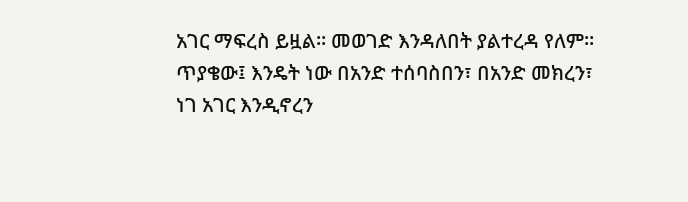አገር ማፍረስ ይዟል። መወገድ እንዳለበት ያልተረዳ የለም። ጥያቄው፤ እንዴት ነው በአንድ ተሰባስበን፣ በአንድ መክረን፣ ነገ አገር እንዲኖረን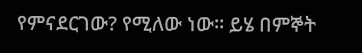የምናደርገው? የሚለው ነው። ይሄ በምኞት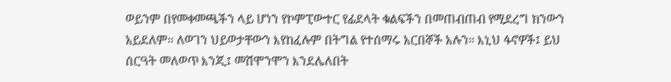ወይንም በየመቀመጫችን ላይ ሆነን የኮምፒውተር የፊደላት ቁልፍችን በመጠብጠብ የሚደረግ ክንውን አይደለም። ለወገን ህይወታቸውን እየከፈሉም በትግል የተሰማሩ አርበኞች አሉን። እኒህ ፋኖዎች፤ ይህ ሰርዓት መለወጥ እንጂ፤ መሽሞንሞን እንደሌለበት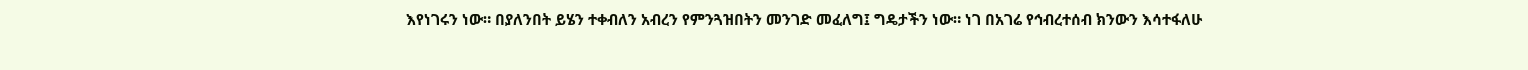እየነገሩን ነው። በያለንበት ይሄን ተቀብለን አብረን የምንጓዝበትን መንገድ መፈለግ፤ ግዴታችን ነው። ነገ በአገሬ የኅብረተሰብ ክንውን እሳተፋለሁ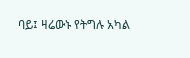ባይ፤ ዛሬውኑ የትግሉ አካል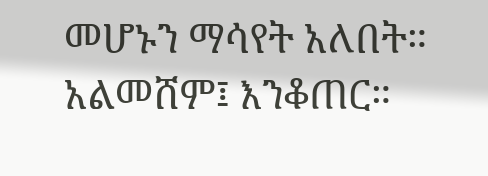መሆኑን ማሳየት አለበት። አልመሸም፤ እንቆጠር።